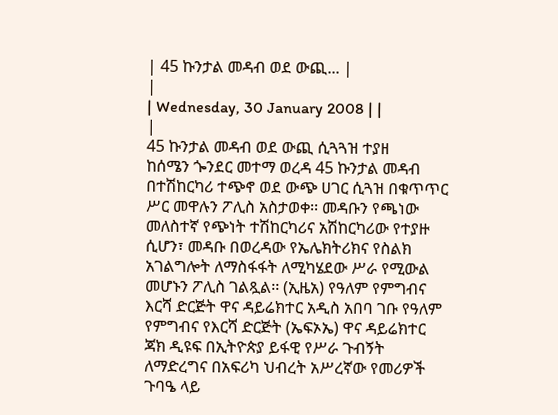| 45 ኩንታል መዳብ ወደ ውጪ... |
|
| Wednesday, 30 January 2008 | |
|
45 ኩንታል መዳብ ወደ ውጪ ሲጓጓዝ ተያዘ
ከሰሜን ጐንደር መተማ ወረዳ 45 ኩንታል መዳብ በተሽከርካሪ ተጭኖ ወደ ውጭ ሀገር ሲጓዝ በቁጥጥር ሥር መዋሉን ፖሊስ አስታወቀ፡፡ መዳቡን የጫነው መለስተኛ የጭነት ተሽከርካሪና አሽከርካሪው የተያዙ ሲሆን፣ መዳቡ በወረዳው የኤሌክትሪክና የስልክ አገልግሎት ለማስፋፋት ለሚካሄደው ሥራ የሚውል መሆኑን ፖሊስ ገልጿል፡፡ (ኢዜአ) የዓለም የምግብና እርሻ ድርጅት ዋና ዳይሬክተር አዲስ አበባ ገቡ የዓለም የምግብና የእርሻ ድርጅት (ኤፍኦኤ) ዋና ዳይሬክተር ጃክ ዲዩፍ በኢትዮጵያ ይፋዊ የሥራ ጉብኝት ለማድረግና በአፍሪካ ህብረት አሥረኛው የመሪዎች ጉባዔ ላይ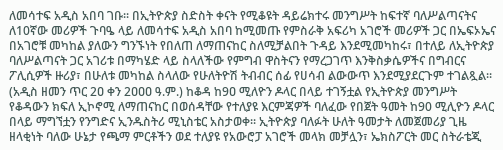ለመሳተፍ አዲስ አበባ ገቡ፡፡ በኢትዮጵያ ስድስት ቀናት የሚቆዩት ዳይሬክተሩ መንግሥት ከፍተኛ ባለሥልጣናትና ለ10ኛው መሪዎች ጉባዔ ላይ ለመሳተፍ አዲስ አበባ ከሚመጡ የምስራቅ አፍሪካ አገሮች መሪዎች ጋር በኤፍኦኤና በአገሮቹ መካከል ያለውን ግንኙነት የበለጠ ለማጠናከር ስለሚቻልበት ጉዳይ እንደሚመካከሩ፣ በተለይ ለኢትዮጵያ ባለሥልጣናት ጋር አገሪቱ በማካሄድ ላይ ስላለችው የምግብ ዋስትናን የማረጋገጥ እንቅስቃሴዎችና በግብርና ፖሊሲዎች ዙሪያ፣ በሁለቱ መካከል ስላለው የሁለትዮሽ ትብብር ሰፊ የሀሳብ ልውውጥ እንደሚያደርጉም ተገልጿል፡፡ (አዲስ ዘመን ጥር 2ዐ ቀን 2ዐዐዐ ዓ.ም.) ከቆዳ ከ9ዐ ሚለዮን ዶላር በላይ ተገኝቷል የኢትዮጵያ መንግሥት የቆዳውን ክፍለ ኢኮኖሚ ለማጠናከር በወሰዳቸው የተለያዩ እርምጃዎች ባለፈው የበጀት ዓመት ከ90 ሚሊዮን ዶላር በላይ ማግኘቷን የንግድና ኢንዱስትሪ ሚኒስቴር አስታወቀ፡፡ ኢትዮጵያ ባለፉት ሁለት ዓመታት ለመጀመሪያ ጊዜ ዘላቂነት ባለው ሁኔታ የጫማ ምርቶችን ወደ ተለያዩ የአውሮፓ አገሮች መላክ መቻሏን፣ ኤክስፖርት መር ስትራቴጂ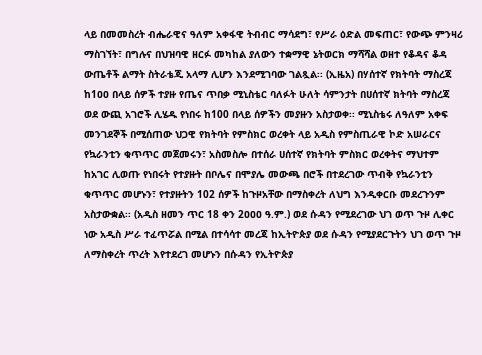ላይ በመመስረት ብሔራዊና ዓለም አቀፋዊ ትብብር ማሳደግ፣ የሥራ ዕድል መፍጠር፣ የውጭ ምንዛሪ ማስገኘት፣ በግሉና በህዝባዊ ዘርፉ መካከል ያለውን ተቋማዊ ኔትወርክ ማሻሻል ወዘተ የቆዳና ቆዳ ውጤቶች ልማት ስትራቴጂ አላማ ሊሆን እንደሚገባው ገልጿል፡፡ (ኢዜአ) በሃሰተኛ የክትባት ማስረጃ ከ1ዐዐ በላይ ሰዎች ተያዙ የጤና ጥበቃ ሚኒስቴር ባለፉት ሁለት ሳምንታት በሀሰተኛ ክትባት ማስረጃ ወደ ውጪ አገሮች ሊሄዱ የነበሩ ከ100 በላይ ሰዎችን መያዙን አስታወቀ፡፡ ሚኒስቴሩ ለዓለም አቀፍ መንገደኞች በሚሰጠው ህጋዊ የክትባት የምስክር ወረቀት ላይ አዲስ የምስጢራዊ ኮድ አሠራርና የኳራንቲን ቁጥጥር መጀመሩን፣ አስመስሎ በተሰራ ሀሰተኛ የክትባት ምስክር ወረቀትና ማህተም ከአገር ሊወጡ የነበሩት የተያዙት በቦሌና በሞያሌ መውጫ በሮች በተደረገው ጥብቅ የኳራንቲን ቁጥጥር መሆኑን፣ የተያዙትን 102 ሰዎች ከጉዞአቸው በማስቀረት ለህግ እንዲቀርቡ መደረጉንም አስታውቋል፡፡ (አዲስ ዘመን ጥር 18 ቀን 2ዐዐዐ ዓ.ም.) ወደ ሱዳን የሚደረገው ህገ ወጥ ጉዞ ሊቀር ነው አዲስ ሥራ ተፈጥሯል በሚል በተሳሳተ መረጃ ከኢትዮጵያ ወደ ሱዳን የሚያደርጉትን ህገ ወጥ ጉዞ ለማስቀረት ጥረት እየተደረገ መሆኑን በሱዳን የኢትዮጵያ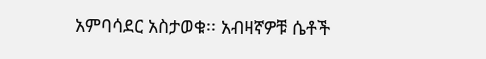አምባሳደር አስታወቁ፡፡ አብዛኛዎቹ ሴቶች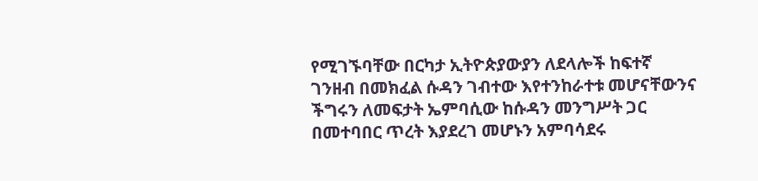የሚገኙባቸው በርካታ ኢትዮጵያውያን ለደላሎች ከፍተኛ ገንዘብ በመክፈል ሱዳን ገብተው እየተንከራተቱ መሆናቸውንና ችግሩን ለመፍታት ኤምባሲው ከሱዳን መንግሥት ጋር በመተባበር ጥረት እያደረገ መሆኑን አምባሳደሩ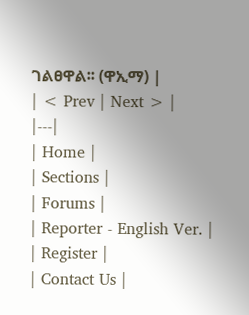ገልፀዋል፡፡ (ዋኢማ) |
| < Prev | Next > |
|---|
| Home |
| Sections |
| Forums |
| Reporter - English Ver. |
| Register |
| Contact Us |